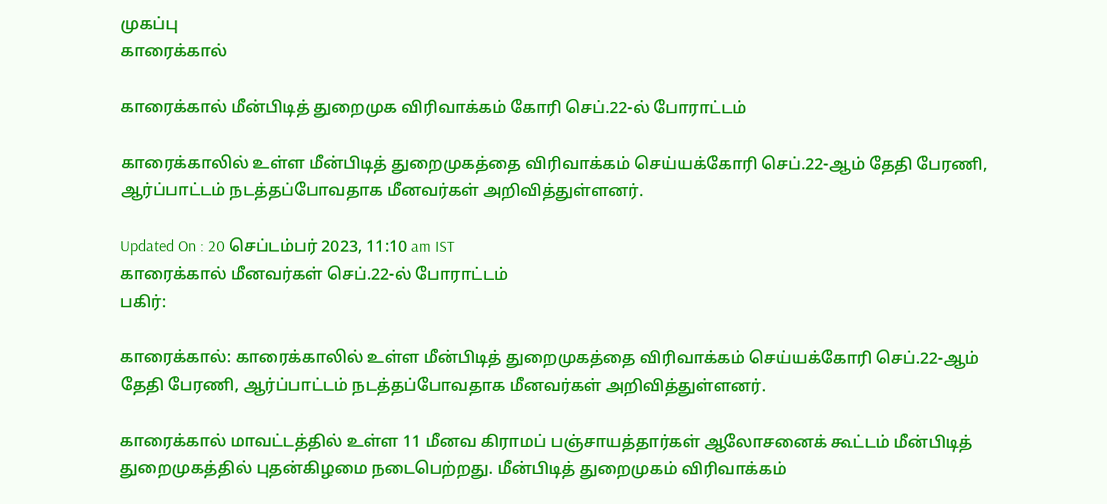முகப்பு
காரைக்கால்

காரைக்கால் மீன்பிடித் துறைமுக விரிவாக்கம் கோரி செப்.22-ல் போராட்டம்

காரைக்காலில் உள்ள மீன்பிடித் துறைமுகத்தை விரிவாக்கம் செய்யக்கோரி செப்.22-ஆம் தேதி பேரணி, ஆர்ப்பாட்டம் நடத்தப்போவதாக மீனவர்கள் அறிவித்துள்ளனர்.

Updated On : 20 செப்டம்பர் 2023, 11:10 am IST
காரைக்கால் மீனவர்கள் செப்.22-ல் போராட்டம்
பகிர்:

காரைக்கால்: காரைக்காலில் உள்ள மீன்பிடித் துறைமுகத்தை விரிவாக்கம் செய்யக்கோரி செப்.22-ஆம் தேதி பேரணி, ஆர்ப்பாட்டம் நடத்தப்போவதாக மீனவர்கள் அறிவித்துள்ளனர்.

காரைக்கால் மாவட்டத்தில் உள்ள 11 மீனவ கிராமப் பஞ்சாயத்தார்கள் ஆலோசனைக் கூட்டம் மீன்பிடித் துறைமுகத்தில் புதன்கிழமை நடைபெற்றது. மீன்பிடித் துறைமுகம் விரிவாக்கம்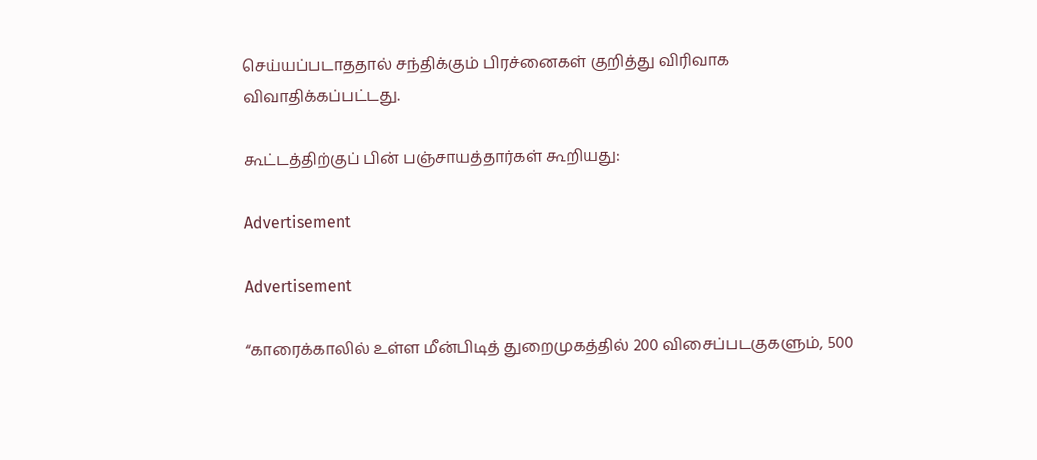செய்யப்படாததால் சந்திக்கும் பிரச்னைகள் குறித்து விரிவாக விவாதிக்கப்பட்டது.

கூட்டத்திற்குப் பின் பஞ்சாயத்தார்கள் கூறியது:

Advertisement

Advertisement

“காரைக்காலில் உள்ள மீன்பிடித் துறைமுகத்தில் 200 விசைப்படகுகளும், 500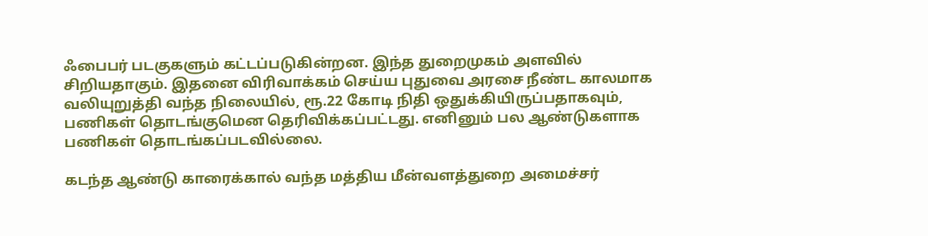ஃபைபர் படகுகளும் கட்டப்படுகின்றன. இந்த துறைமுகம் அளவில் சிறியதாகும். இதனை விரிவாக்கம் செய்ய புதுவை அரசை நீண்ட காலமாக வலியுறுத்தி வந்த நிலையில், ரூ.22 கோடி நிதி ஒதுக்கியிருப்பதாகவும், பணிகள் தொடங்குமென தெரிவிக்கப்பட்டது. எனினும் பல ஆண்டுகளாக பணிகள் தொடங்கப்படவில்லை.

கடந்த ஆண்டு காரைக்கால் வந்த மத்திய மீன்வளத்துறை அமைச்சர்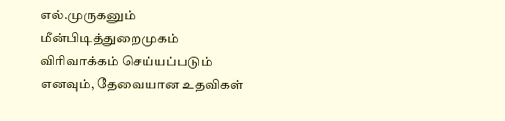எல்.முருகனும் மீன்பிடித்துறைமுகம் விரிவாக்கம் செய்யப்படும் எனவும், தேவையான உதவிகள்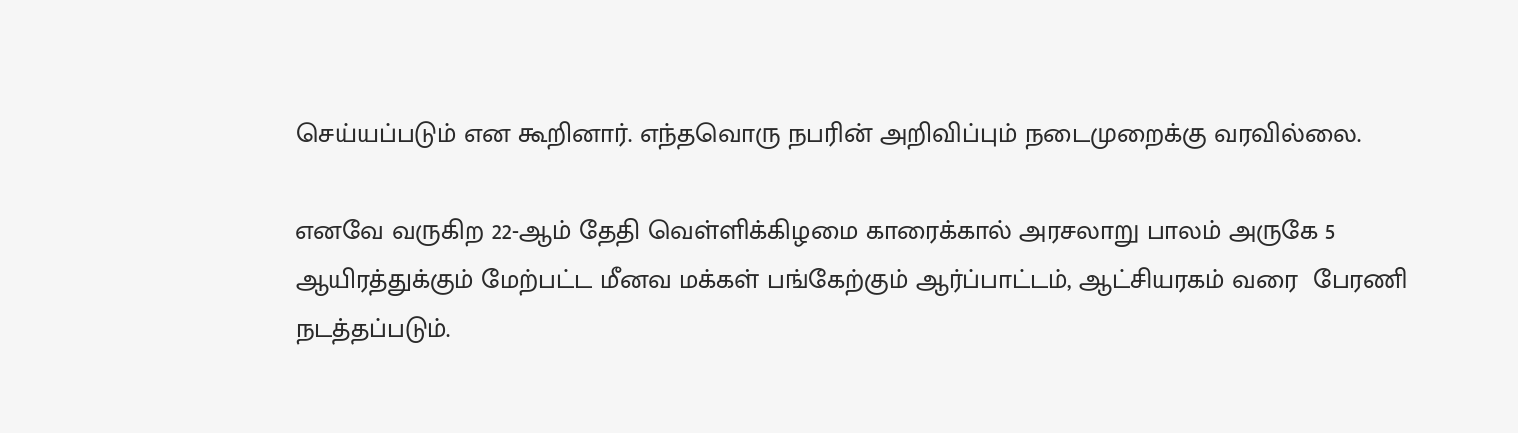செய்யப்படும் என கூறினார். எந்தவொரு நபரின் அறிவிப்பும் நடைமுறைக்கு வரவில்லை.

எனவே வருகிற 22-ஆம் தேதி வெள்ளிக்கிழமை காரைக்கால் அரசலாறு பாலம் அருகே 5 ஆயிரத்துக்கும் மேற்பட்ட மீனவ மக்கள் பங்கேற்கும் ஆர்ப்பாட்டம், ஆட்சியரகம் வரை  பேரணி நடத்தப்படும்.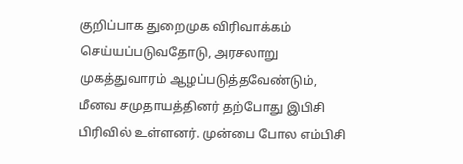குறிப்பாக துறைமுக விரிவாக்கம் செய்யப்படுவதோடு, அரசலாறு முகத்துவாரம் ஆழப்படுத்தவேண்டும், மீனவ சமுதாயத்தினர் தற்போது இபிசி பிரிவில் உள்ளனர். முன்பை போல எம்பிசி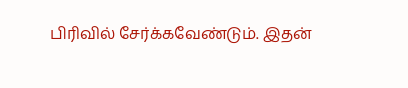பிரிவில் சேர்க்கவேண்டும். இதன்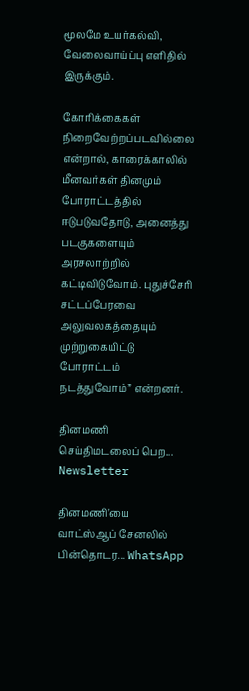மூலமே உயர்கல்வி, வேலைவாய்ப்பு எளிதில் இருக்கும்.

கோரிக்கைகள்  நிறைவேற்றப்படவில்லை என்றால், காரைக்காலில்  மீனவர்கள் தினமும் போராட்டத்தில் ஈடுபடுவதோடு, அனைத்து படகுகளையும் அரசலாற்றில் கட்டிவிடுவோம். புதுச்சேரி சட்டப்பேரவை அலுவலகத்தையும் முற்றுகையிட்டு போராட்டம் நடத்துவோம்” என்றனர்.

தினமணி செய்திமடலைப் பெற... Newsletter

தினமணி'யை வாட்ஸ்ஆப் சேனலில் பின்தொடர... WhatsApp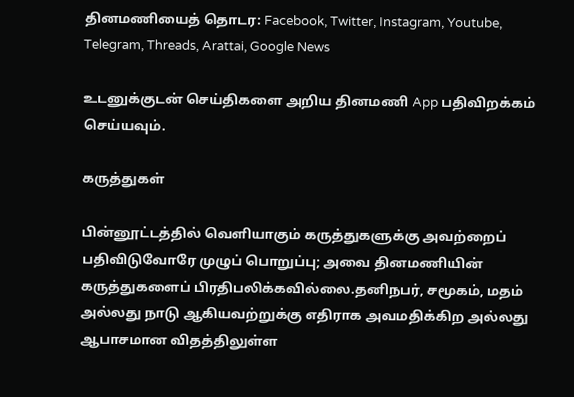தினமணியைத் தொடர: Facebook, Twitter, Instagram, Youtube, Telegram, Threads, Arattai, Google News

உடனுக்குடன் செய்திகளை அறிய தினமணி App பதிவிறக்கம் செய்யவும்.

கருத்துகள்

பின்னூட்டத்தில் வெளியாகும் கருத்துகளுக்கு அவற்றைப் பதிவிடுவோரே முழுப் பொறுப்பு; அவை தினமணியின் கருத்துகளைப் பிரதிபலிக்கவில்லை.தனிநபர், சமூகம், மதம் அல்லது நாடு ஆகியவற்றுக்கு எதிராக அவமதிக்கிற அல்லது ஆபாசமான விதத்திலுள்ள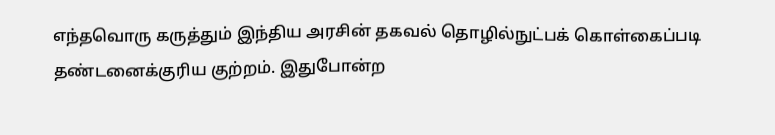எந்தவொரு கருத்தும் இந்திய அரசின் தகவல் தொழில்நுட்பக் கொள்கைப்படி தண்டனைக்குரிய குற்றம். இதுபோன்ற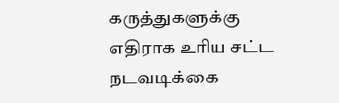கருத்துகளுக்கு எதிராக உரிய சட்ட நடவடிக்கை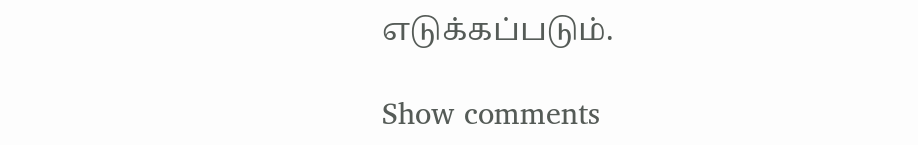எடுக்கப்படும்.

Show comments